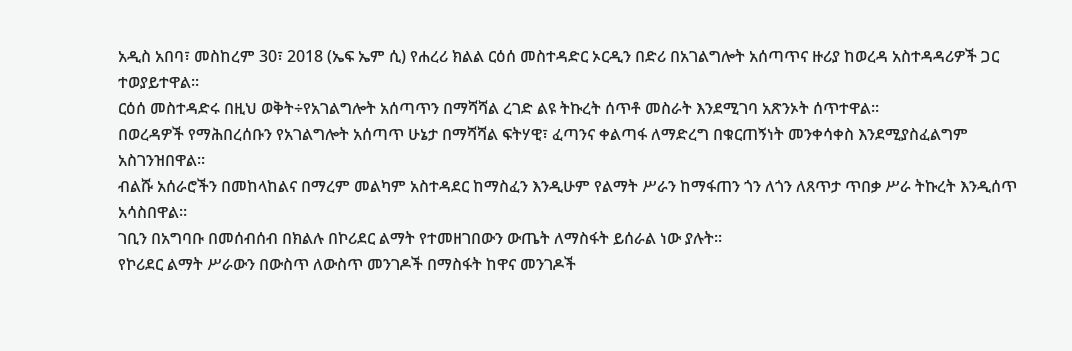አዲስ አበባ፣ መስከረም 30፣ 2018 (ኤፍ ኤም ሲ) የሐረሪ ክልል ርዕሰ መስተዳድር ኦርዲን በድሪ በአገልግሎት አሰጣጥና ዙሪያ ከወረዳ አስተዳዳሪዎች ጋር ተወያይተዋል።
ርዕሰ መስተዳድሩ በዚህ ወቅት÷የአገልግሎት አሰጣጥን በማሻሻል ረገድ ልዩ ትኩረት ሰጥቶ መስራት እንደሚገባ አጽንኦት ሰጥተዋል፡፡
በወረዳዎች የማሕበረሰቡን የአገልግሎት አሰጣጥ ሁኔታ በማሻሻል ፍትሃዊ፣ ፈጣንና ቀልጣፋ ለማድረግ በቁርጠኝነት መንቀሳቀስ እንደሚያስፈልግም አስገንዝበዋል፡፡
ብልሹ አሰራሮችን በመከላከልና በማረም መልካም አስተዳደር ከማስፈን እንዲሁም የልማት ሥራን ከማፋጠን ጎን ለጎን ለጸጥታ ጥበቃ ሥራ ትኩረት እንዲሰጥ አሳስበዋል።
ገቢን በአግባቡ በመሰብሰብ በክልሉ በኮሪደር ልማት የተመዘገበውን ውጤት ለማስፋት ይሰራል ነው ያሉት፡፡
የኮሪደር ልማት ሥራውን በውስጥ ለውስጥ መንገዶች በማስፋት ከዋና መንገዶች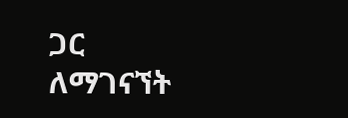ጋር ለማገናኘት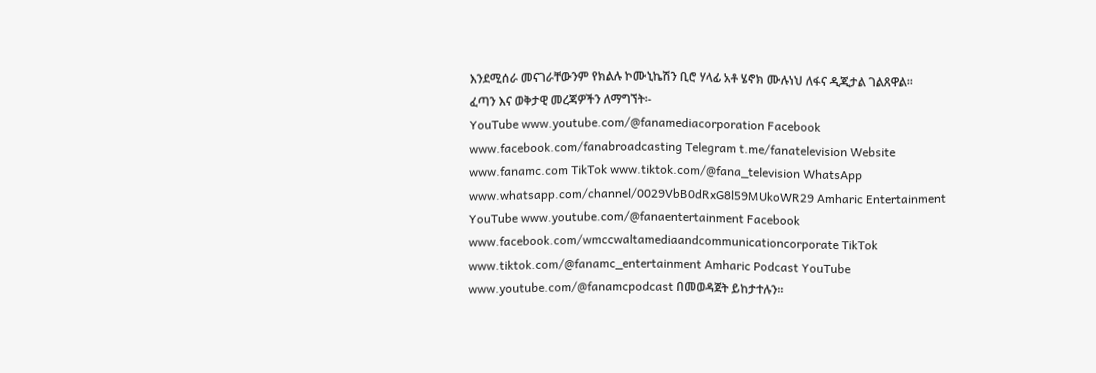እንደሚሰራ መናገራቸውንም የክልሉ ኮሙኒኬሽን ቢሮ ሃላፊ አቶ ሄኖክ ሙሉነህ ለፋና ዲጂታል ገልጸዋል፡፡
ፈጣን እና ወቅታዊ መረጃዎችን ለማግኘት፡-
YouTube www.youtube.com/@fanamediacorporation Facebook www.facebook.com/fanabroadcasting Telegram t.me/fanatelevision Website www.fanamc.com TikTok www.tiktok.com/@fana_television WhatsApp www.whatsapp.com/channel/0029VbB0dRxG8l59MUkoWR29 Amharic Entertainment YouTube www.youtube.com/@fanaentertainment Facebook www.facebook.com/wmccwaltamediaandcommunicationcorporate TikTok www.tiktok.com/@fanamc_entertainment Amharic Podcast YouTube www.youtube.com/@fanamcpodcast በመወዳጀት ይከታተሉን፡፡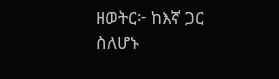ዘወትር፦ ከእኛ ጋር ስለሆኑ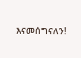እናመሰግናለን!